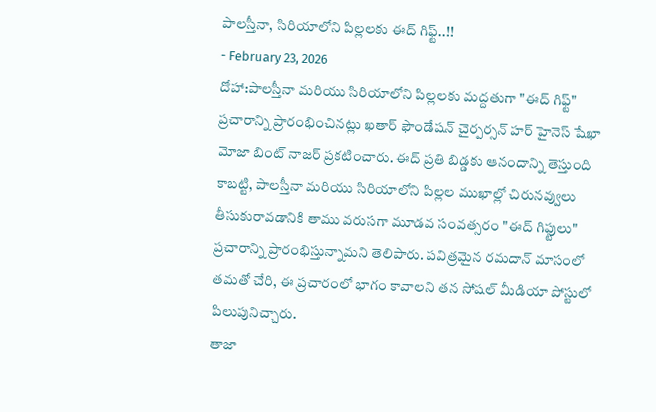పాలస్తీనా, సిరియాలోని పిల్లలకు ఈద్ గిఫ్ట్..!!
- February 23, 2026
దోహా:పాలస్తీనా మరియు సిరియాలోని పిల్లలకు మద్దతుగా "ఈద్ గిఫ్ట్" ప్రచారాన్ని ప్రారంభించినట్లు ఖతార్ ఫౌండేషన్ చైర్పర్సన్ హర్ హైనెస్ షేఖా మోజా బింట్ నాజర్ ప్రకటించారు. ఈద్ ప్రతి బిడ్డకు ఆనందాన్ని తెస్తుంది కాబట్టి, పాలస్తీనా మరియు సిరియాలోని పిల్లల ముఖాల్లో చిరునవ్వులు తీసుకురావడానికి తాము వరుసగా మూడవ సంవత్సరం "ఈద్ గిఫ్టులు" ప్రచారాన్ని ప్రారంభిస్తున్నామని తెలిపారు. పవిత్రమైన రమదాన్ మాసంలో తమతో చేరి, ఈ ప్రచారంలో భాగం కావాలని తన సోషల్ మీడియా పోస్టులో పిలుపునిచ్చారు.
తాజా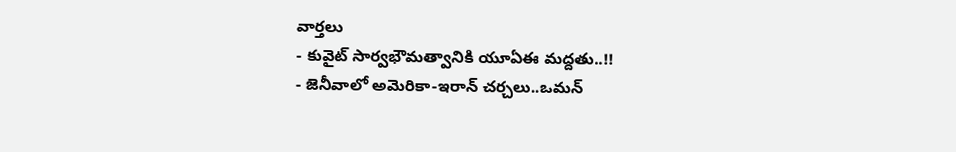వార్తలు
- కువైట్ సార్వభౌమత్వానికి యూఏఈ మద్దతు..!!
- జెనీవాలో అమెరికా-ఇరాన్ చర్చలు..ఒమన్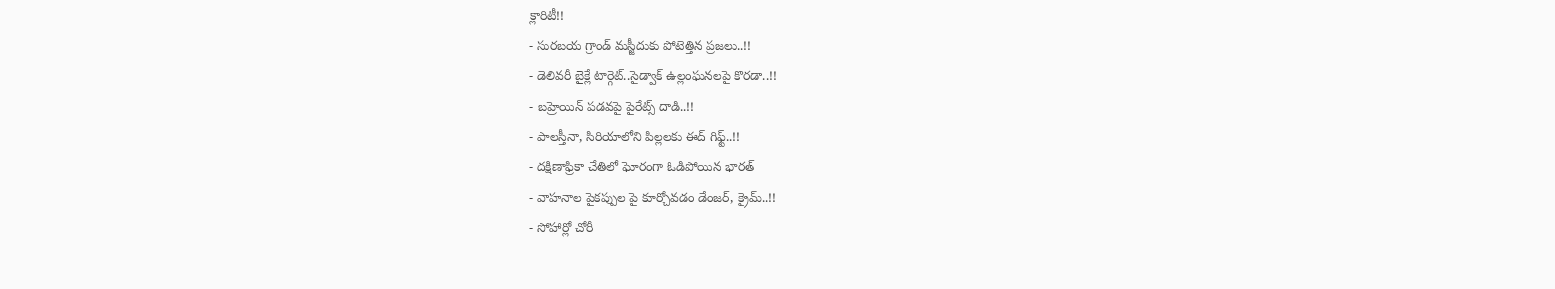క్లారిటీ!!
- సురబయ గ్రాండ్ మస్జీదుకు పోటెత్తిన ప్రజలు..!!
- డెలివరీ బైక్లే టార్గెట్..సైడ్వాక్ ఉల్లంఘనలపై కొరడా..!!
- బహ్రెయిన్ పడవపై పైరేట్స్ దాడి..!!
- పాలస్తీనా, సిరియాలోని పిల్లలకు ఈద్ గిఫ్ట్..!!
- దక్షిణాఫ్రికా చేతిలో ఘోరంగా ఓడిపోయిన భారత్
- వాహనాల పైకప్పుల పై కూర్చోవడం డేంజర్, క్రైమ్..!!
- సోహార్లో చోరీ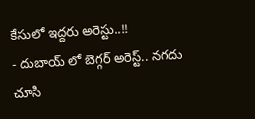కేసులో ఇద్దరు అరెస్టు..!!
- దుబాయ్ లో బెగ్గర్ అరెస్ట్.. నగదు చూసి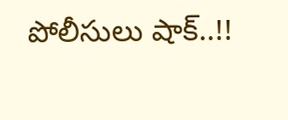పోలీసులు షాక్..!!